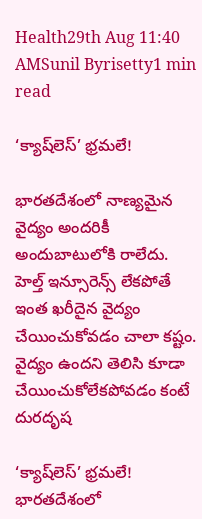Health29th Aug 11:40 AMSunil Byrisetty1 min read

‘క్యాష్‌లెస్‌’ భ్రమలే!

భారతదేశంలో నాణ్యమైన వైద్యం అందరికీ అందుబాటులోకి రాలేదు. హెల్త్ ఇన్సూరెన్స్ లేకపోతే ఇంత ఖరీదైన వైద్యం చేయించుకోవడం చాలా కష్టం. వైద్యం ఉందని తెలిసి కూడా చేయించుకోలేకపోవడం కంటే దురదృష

‘క్యాష్‌లెస్‌’ భ్రమలే!
భారతదేశంలో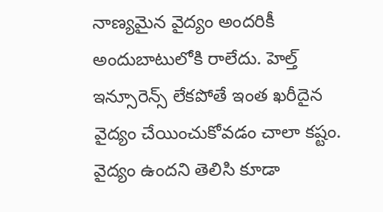నాణ్యమైన వైద్యం అందరికీ అందుబాటులోకి రాలేదు. హెల్త్ ఇన్సూరెన్స్ లేకపోతే ఇంత ఖరీదైన వైద్యం చేయించుకోవడం చాలా కష్టం. వైద్యం ఉందని తెలిసి కూడా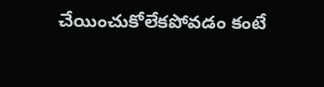చేయించుకోలేకపోవడం కంటే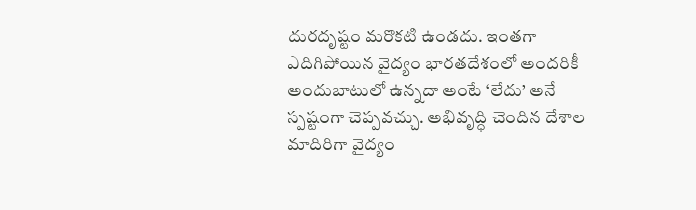దురదృష్టం మరొకటి ఉండదు. ఇంతగా ఎదిగిపోయిన వైద్యం భారతదేశంలో అందరికీ అందుబాటులో ఉన్నదా అంటే ‘లేదు’ అనే స్పష్టంగా చెప్పవచ్చు. అభివృద్ధి చెందిన దేశాల మాదిరిగా వైద్యం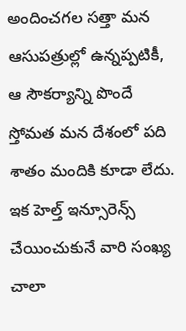అందించగల సత్తా మన ఆసుపత్రుల్లో ఉన్నప్పటికీ, ఆ సౌకర్యాన్ని పొందే స్తోమత మన దేశంలో పది శాతం మందికి కూడా లేదు. ఇక హెల్త్ ఇన్సూరెన్స్ చేయించుకునే వారి సంఖ్య చాలా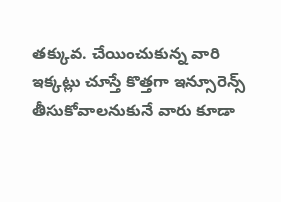తక్కువ. చేయించుకున్న వారి ఇక్కట్లు చూస్తే కొత్తగా ఇన్సూరెన్స్ తీసుకోవాలనుకునే వారు కూడా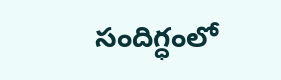సందిగ్ధంలో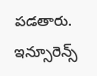పడతారు. ఇన్సూరెన్స్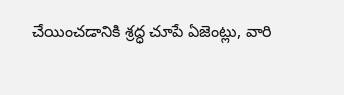చేయించడానికి శ్రద్ధ చూపే ఏజెంట్లు, వారి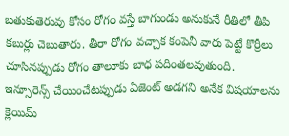బతుకుతెరువు కోసం రోగం వస్తే బాగుండు అనుకునే రీతిలో తీపి కబుర్లు చెబుతారు. తీరా రోగం వచ్చాక కంపెనీ వారు పెట్టే కొర్రీలు చూసినప్పుడు రోగం తాలూకు బాధ పదింతలవుతుంది. ఇన్సూరెన్స్ చేయించేటప్పుడు ఏజెంట్ అడగని అనేక విషయాలను క్లెయిమ్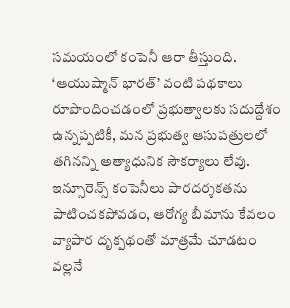సమయంలో కంపెనీ ఆరా తీస్తుంది. ‘ఆయుష్మాన్ భారత్’ వంటి పథకాలు రూపొందించడంలో ప్రభుత్వాలకు సదుద్దేశం ఉన్నప్పటికీ, మన ప్రభుత్వ ఆసుపత్రులలో తగినన్ని అత్యాధునిక సౌకర్యాలు లేవు. ఇన్సూరెన్స్ కంపెనీలు పారదర్శకతను పాటించకపోవడం, ఆరోగ్య బీమాను కేవలం వ్యాపార దృక్పథంతో మాత్రమే చూడటం వల్లనే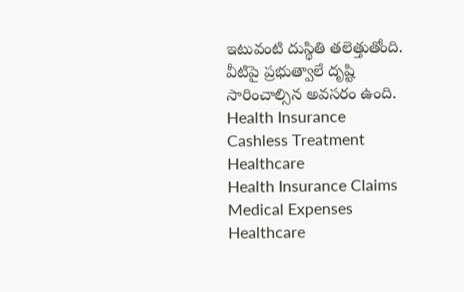ఇటువంటి దుస్థితి తలెత్తుతోంది. వీటిపై ప్రభుత్వాలే దృష్టి సారించాల్సిన అవసరం ఉంది.
Health Insurance
Cashless Treatment
Healthcare
Health Insurance Claims
Medical Expenses
Healthcare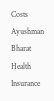Costs
Ayushman Bharat
Health Insurance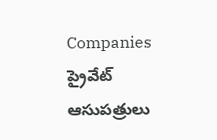Companies
ప్రైవేట్ ఆసుపత్రులు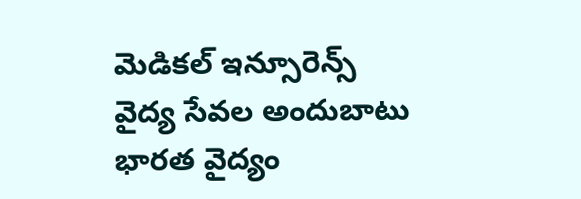మెడికల్ ఇన్సూరెన్స్
వైద్య సేవల అందుబాటు
భారత వైద్యం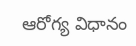ఆరోగ్య విధానం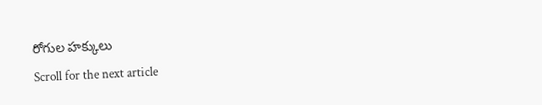రోగుల హక్కులు
Scroll for the next article